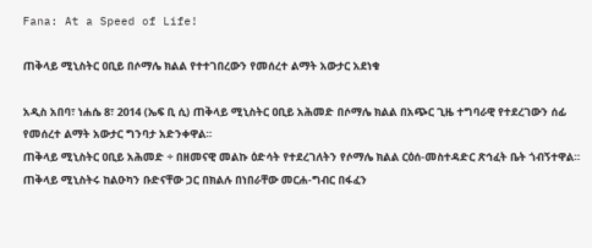Fana: At a Speed of Life!

ጠቅላይ ሚኒስትር ዐቢይ በሶማሌ ክልል የተተገበረውን የመሰረተ ልማት አውታር አደነቁ

አዲስ አበባ፣ ነሐሴ 8፣ 2014 (ኤፍ ቢ ሲ) ጠቅላይ ሚኒስትር ዐቢይ አሕመድ በሶማሌ ክልል በአጭር ጊዜ ተግባራዊ የተደረገውን ሰፊ የመሰረተ ልማት አውታር ግንባታ አድንቀዋል፡፡
ጠቅላይ ሚኒስትር ዐቢይ አሕመድ ÷ በዘመናዊ መልኩ ዕድሳት የተደረገለትን የሶማሌ ክልል ርዕሰ-መስተዳድር ጽኅፈት ቤት ጎብኝተዋል።
ጠቅላይ ሚኒስትሩ ከልዑካን ቡድናቸው ጋር በክልሉ በነበራቸው መርሐ-ግብር በፋፈን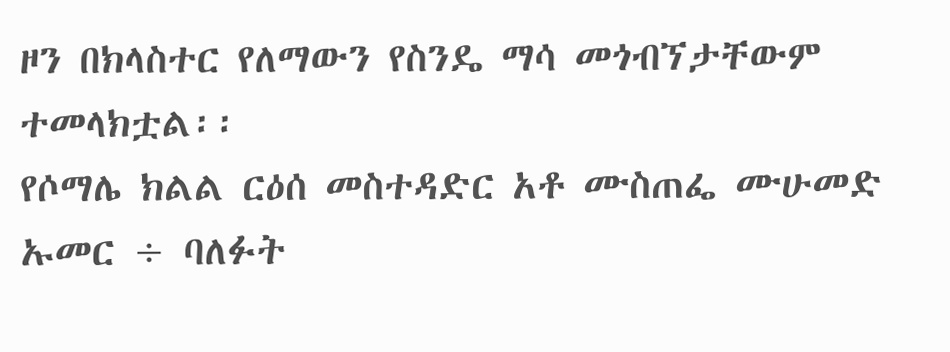ዞን በክላስተር የለማውን የስንዴ ማሳ መጎብኘታቸውም ተመላክቷል፡፡
የሶማሌ ክልል ርዕሰ መስተዳድር አቶ ሙስጠፌ ሙሁመድ ኡመር ÷ ባለፉት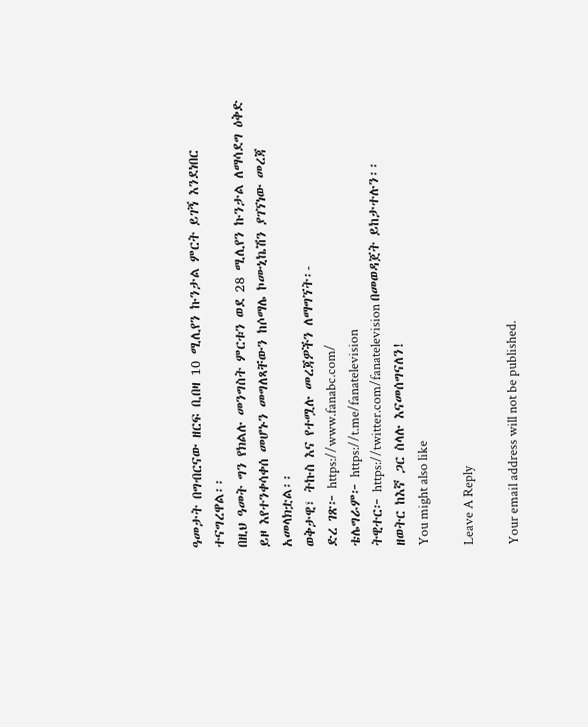ዓመታት በግብርናው ዘርፍ ቢበዛ 10 ሚሊየን ኩንታል ምርት ይገኝ እንደነበር ተናግረዋል፡፡
በዚህ ዓመት ግን የክልሉ መንግስት ምርቱን ወደ 28 ሚሊየን ኩንታል ለማሳደግ ዕቅድ ይዞ እየተንቀሳቀሰ መሆኑን መግለጻቸውን ከሶማሌ ኮሙኒኬሽን ያገኘነው መረጃ አመላክቷል፡፡
ወቅታዊ፣ ትኩስ እና የተሟሉ መረጃዎችን ለማግኘት፡-
ድረ ገጽ፦ https://www.fanabc.com/
ቴሌግራም፦ https://t.me/fanatelevision
ትዊተር፦ https://twitter.com/fanatelevision በመወዳጀት ይከታተሉን፡፡
ዘወትር ከእኛ ጋር ስላሉ እናመሰግናለን!
You might also like

Leave A Reply

Your email address will not be published.